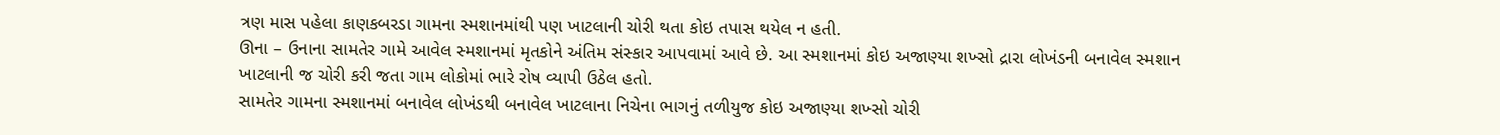ત્રણ માસ પહેલા કાણકબરડા ગામના સ્મશાનમાંથી પણ ખાટલાની ચોરી થતા કોઇ તપાસ થયેલ ન હતી.
ઊના – ઉનાના સામતેર ગામે આવેલ સ્મશાનમાં મૃતકોને અંતિમ સંસ્કાર આપવામાં આવે છે. આ સ્મશાનમાં કોઇ અજાણ્યા શખ્સો દ્રારા લોખંડની બનાવેલ સ્મશાન ખાટલાની જ ચોરી કરી જતા ગામ લોકોમાં ભારે રોષ વ્યાપી ઉઠેલ હતો.
સામતેર ગામના સ્મશાનમાં બનાવેલ લોખંડથી બનાવેલ ખાટલાના નિચેના ભાગનું તળીયુજ કોઇ અજાણ્યા શખ્સો ચોરી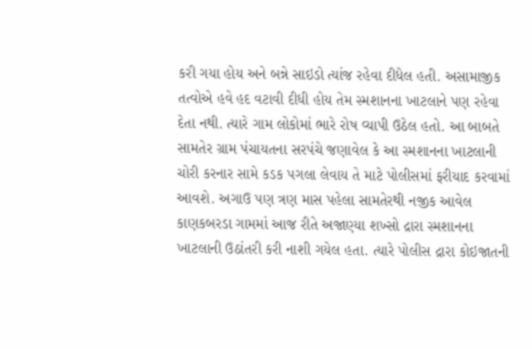કરી ગયા હોય અને બન્ને સાઇડો ત્યાંજ રહેવા દીધેલ હતી. અસામાજીક તત્વોએ હવે હદ વટાવી દીધી હોય તેમ સ્મશાનના ખાટલાને પણ રહેવા દેતા નથી. ત્યારે ગામ લોકોમાં ભારે રોષ વ્યાપી ઉઠેલ હતો. આ બાબતે સામતેર ગ્રામ પંચાયતના સરપંચે જણાવેલ કે આ સ્મશાનના ખાટલાની ચોરી કરનાર સામે કડક પગલા લેવાય તે માટે પોલીસમાં ફરીયાદ કરવામાં આવશે. અગાઉ પણ ત્રણ માસ પહેલા સામતેરથી નજીક આવેલ કાણકબરડા ગામમાં આજ રીતે અજાણ્યા શખ્સો દ્રારા સ્મશાનના ખાટલાની ઉઠાંતરી કરી નાશી ગયેલ હતા. ત્યારે પોલીસ દ્રારા કોઇજાતની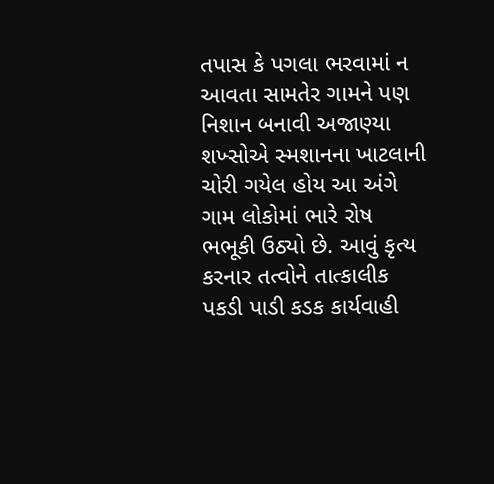તપાસ કે પગલા ભરવામાં ન આવતા સામતેર ગામને પણ નિશાન બનાવી અજાણ્યા શખ્સોએ સ્મશાનના ખાટલાની ચોરી ગયેલ હોય આ અંગે ગામ લોકોમાં ભારે રોષ ભભૂકી ઉઠ્યો છે. આવું કૃત્ય કરનાર તત્વોને તાત્કાલીક પકડી પાડી કડક કાર્યવાહી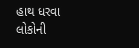હાથ ધરવા લોકોની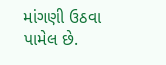માંગણી ઉઠવા પામેલ છે.